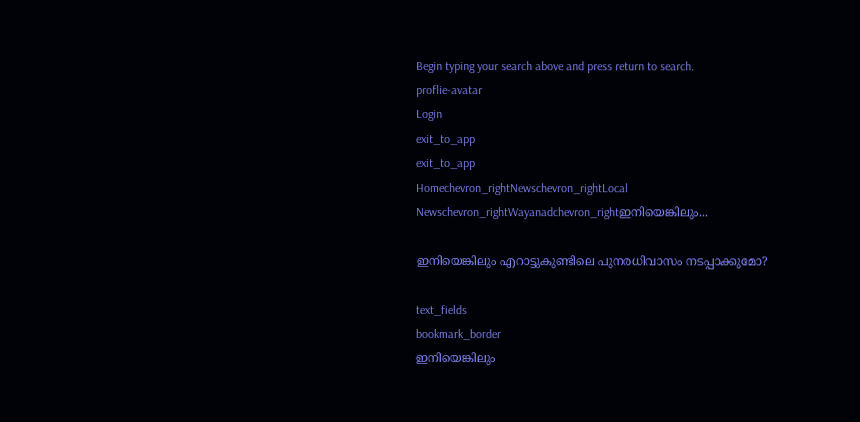Begin typing your search above and press return to search.
proflie-avatar
Login
exit_to_app
exit_to_app
Homechevron_rightNewschevron_rightLocal Newschevron_rightWayanadchevron_rightഇനിയെങ്കിലും...

ഇനിയെങ്കിലും എറാട്ടുകുണ്ടിലെ പുനരധിവാസം നടപ്പാക്കുമോ?

text_fields
bookmark_border
ഇനിയെങ്കിലും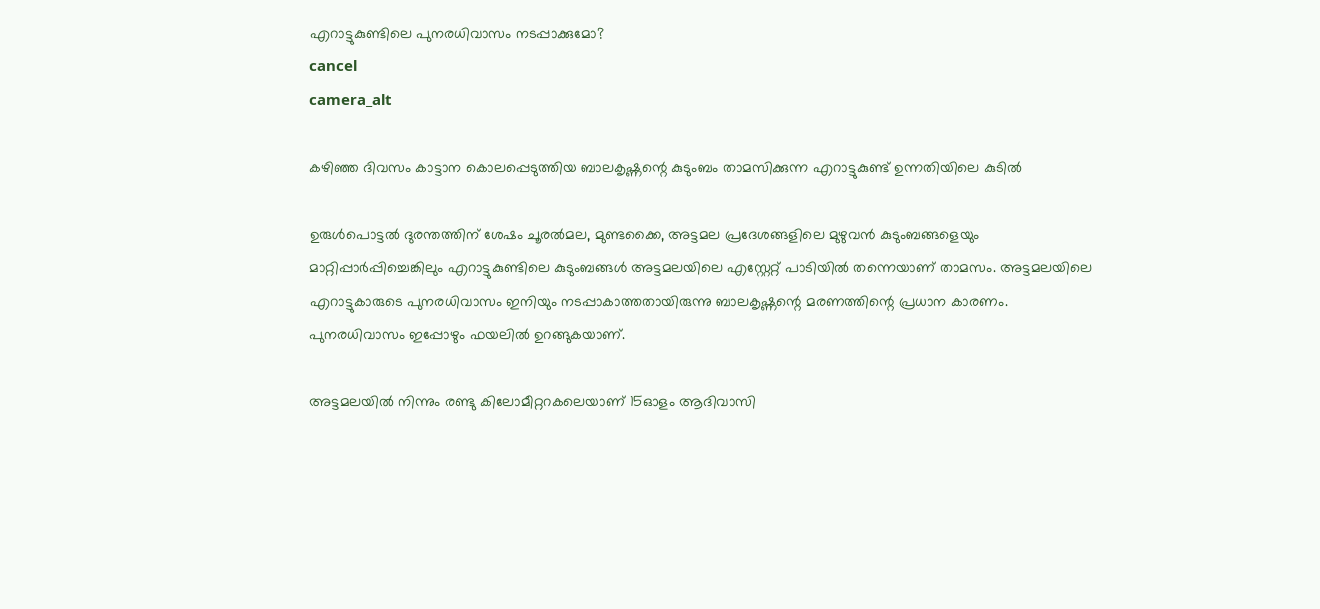എറാട്ടുകുണ്ടിലെ പുനരധിവാസം നടപ്പാക്കുമോ?
cancel
camera_alt

കഴിഞ്ഞ ദിവസം കാട്ടാന കൊലപ്പെടുത്തിയ ബാലകൃഷ്ണന്റെ കുടുംബം താമസിക്കുന്ന എറാട്ടുകുണ്ട് ഉന്നതിയിലെ കുടിൽ

ഉരുള്‍പൊട്ടല്‍ ദുരന്തത്തിന് ശേഷം ചൂരല്‍മല, മുണ്ടക്കൈ, അട്ടമല പ്രദേശങ്ങളിലെ മുഴുവന്‍ കുടുംബങ്ങളെയും മാറ്റിപ്പാര്‍പ്പിച്ചെങ്കിലും എറാട്ടുകുണ്ടിലെ കുടുംബങ്ങൾ അട്ടമലയിലെ എസ്റ്റേറ്റ് പാടിയില്‍ തന്നെയാണ് താമസം. അട്ടമലയിലെ എറാട്ടുകാരുടെ പുനരധിവാസം ഇനിയും നടപ്പാകാത്തതായിരുന്നു ബാലകൃഷ്ണന്റെ മരണത്തിന്റെ പ്രധാന കാരണം. പുനരധിവാസം ഇപ്പോഴും ഫയലില്‍ ഉറങ്ങുകയാണ്.

അട്ടമലയില്‍ നിന്നും രണ്ടു കിലോമീറ്ററകലെയാണ് 15ഓളം ആദിവാസി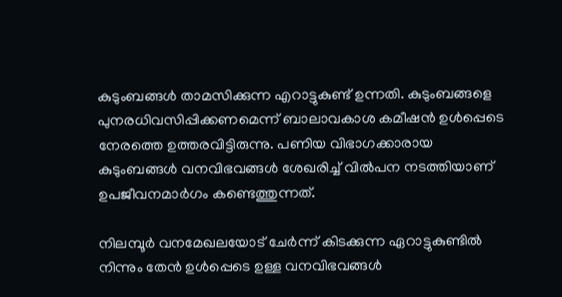കുടുംബങ്ങള്‍ താമസിക്കുന്ന എറാട്ടുകുണ്ട് ഉന്നതി. കുടുംബങ്ങളെ പുനരധിവസിപ്പിക്കണമെന്ന് ബാലാവകാശ കമീഷന്‍ ഉള്‍പ്പെടെ നേരത്തെ ഉത്തരവിട്ടിരുന്നു. പണിയ വിഭാഗക്കാരായ കുടുംബങ്ങള്‍ വനവിഭവങ്ങള്‍ ശേഖരിച്ച് വില്‍പന നടത്തിയാണ് ഉപജീവനമാര്‍ഗം കണ്ടെത്തുന്നത്.

നിലമ്പൂര്‍ വനമേഖലയോട് ചേര്‍ന്ന് കിടക്കുന്ന ഏറാട്ടുകുണ്ടില്‍ നിന്നും തേന്‍ ഉള്‍പ്പെടെ ഉള്ള വനവിഭവങ്ങള്‍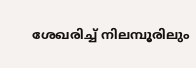ശേഖരിച്ച് നിലമ്പൂരിലും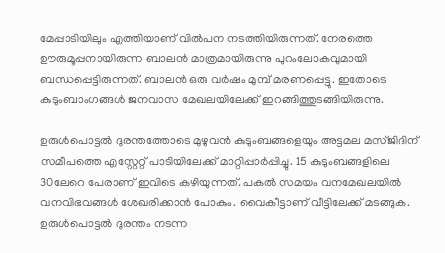മേപ്പാടിയിലും എത്തിയാണ് വില്‍പന നടത്തിയിരുന്നത്. നേരത്തെ ഊരുമൂപ്പനായിരുന്ന ബാലന്‍ മാത്രമായിരുന്നു പുറംലോകവുമായി ബന്ധപ്പെട്ടിരുന്നത്. ബാലന്‍ ഒരു വര്‍ഷം മുമ്പ് മരണപ്പെട്ടു. ഇതോടെ കുടുംബാംഗങ്ങള്‍ ജനവാസ മേഖലയിലേക്ക് ഇറങ്ങിത്തുടങ്ങിയിരുന്നു.

ഉരുള്‍പൊട്ടല്‍ ദുരന്തത്തോടെ മുഴുവന്‍ കുടുംബങ്ങളെയും അട്ടമല മസ്ജിദിന് സമീപത്തെ എസ്റ്റേറ്റ് പാടിയിലേക്ക് മാറ്റിപ്പാര്‍പ്പിച്ചു. 15 കുടുംബങ്ങളിലെ 30ലേറെ പേരാണ് ഇവിടെ കഴിയുന്നത്. പകല്‍ സമയം വനമേഖലയില്‍ വനവിഭവങ്ങള്‍ ശേഖരിക്കാന്‍ പോകും. വൈകീട്ടാണ് വീട്ടിലേക്ക് മടങ്ങുക. ഉരുള്‍പൊട്ടല്‍ ദുരന്തം നടന്ന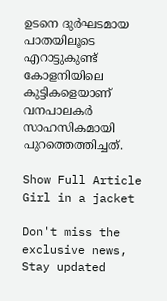ഉടനെ ദുര്‍ഘടമായ പാതയിലൂടെ എറാട്ടുകുണ്ട് കോളനിയിലെ കുട്ടികളെയാണ് വനപാലകർ സാഹസികമായി പുറത്തെത്തിച്ചത്.

Show Full Article
Girl in a jacket

Don't miss the exclusive news, Stay updated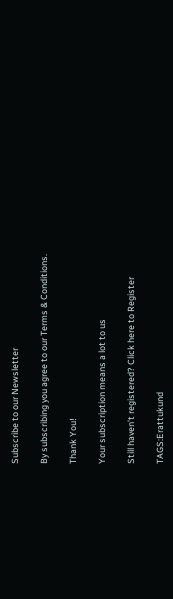Subscribe to our Newsletter

By subscribing you agree to our Terms & Conditions.

Thank You!

Your subscription means a lot to us

Still haven't registered? Click here to Register

TAGS:Erattukund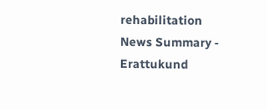rehabilitation
News Summary - Erattukund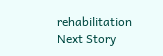rehabilitation
Next Story